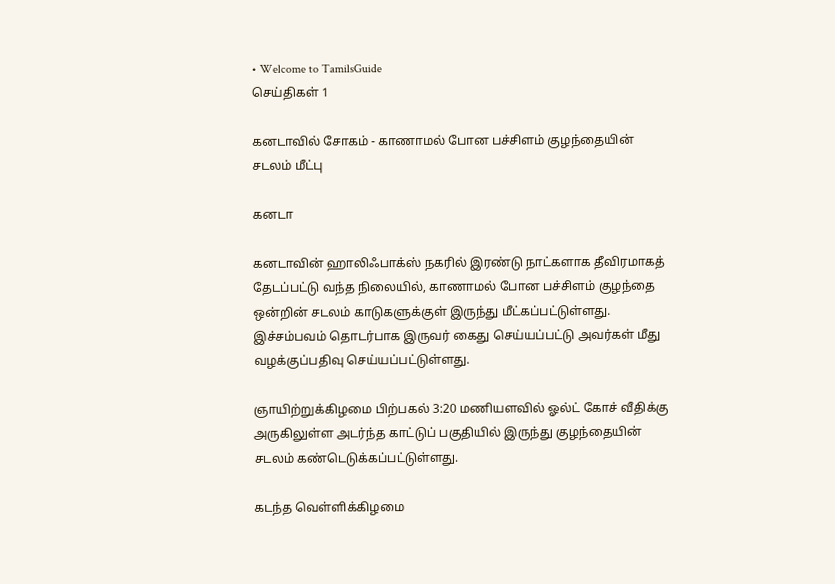• Welcome to TamilsGuide
செய்திகள் 1

கனடாவில் சோகம் - காணாமல் போன பச்சிளம் குழந்தையின் சடலம் மீட்பு

கனடா

கனடாவின் ஹாலிஃபாக்ஸ் நகரில் இரண்டு நாட்களாக தீவிரமாகத் தேடப்பட்டு வந்த நிலையில், காணாமல் போன பச்சிளம் குழந்தை ஒன்றின் சடலம் காடுகளுக்குள் இருந்து மீட்கப்பட்டுள்ளது. இச்சம்பவம் தொடர்பாக இருவர் கைது செய்யப்பட்டு அவர்கள் மீது வழக்குப்பதிவு செய்யப்பட்டுள்ளது.

ஞாயிற்றுக்கிழமை பிற்பகல் 3:20 மணியளவில் ஓல்ட் கோச் வீதிக்கு அருகிலுள்ள அடர்ந்த காட்டுப் பகுதியில் இருந்து குழந்தையின் சடலம் கண்டெடுக்கப்பட்டுள்ளது.

கடந்த வெள்ளிக்கிழமை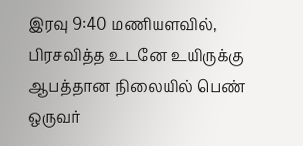இரவு 9:40 மணியளவில், பிரசவித்த உடனே உயிருக்கு ஆபத்தான நிலையில் பெண் ஒருவர்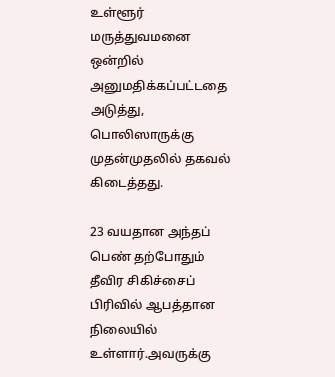உள்ளூர் மருத்துவமனை ஒன்றில் அனுமதிக்கப்பட்டதை அடுத்து, பொலிஸாருக்கு முதன்முதலில் தகவல் கிடைத்தது.

23 வயதான அந்தப் பெண் தற்போதும் தீவிர சிகிச்சைப் பிரிவில் ஆபத்தான நிலையில் உள்ளார்.அவருக்கு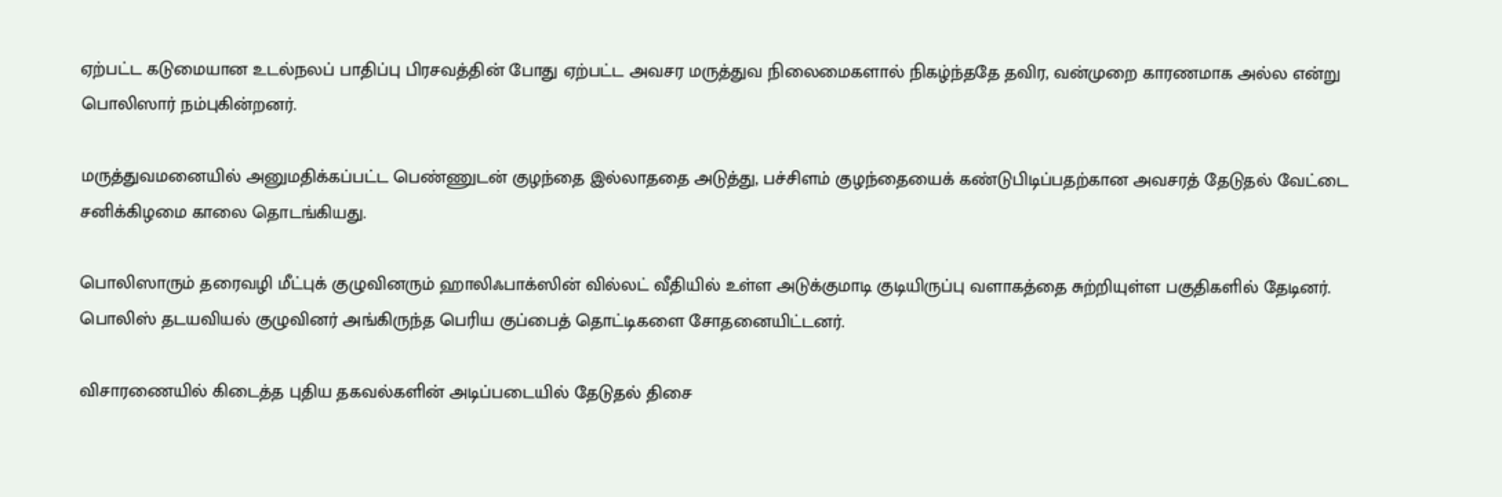ஏற்பட்ட கடுமையான உடல்நலப் பாதிப்பு பிரசவத்தின் போது ஏற்பட்ட அவசர மருத்துவ நிலைமைகளால் நிகழ்ந்ததே தவிர, வன்முறை காரணமாக அல்ல என்று பொலிஸார் நம்புகின்றனர்.

மருத்துவமனையில் அனுமதிக்கப்பட்ட பெண்ணுடன் குழந்தை இல்லாததை அடுத்து, பச்சிளம் குழந்தையைக் கண்டுபிடிப்பதற்கான அவசரத் தேடுதல் வேட்டை சனிக்கிழமை காலை தொடங்கியது.

பொலிஸாரும் தரைவழி மீட்புக் குழுவினரும் ஹாலிஃபாக்ஸின் வில்லட் வீதியில் உள்ள அடுக்குமாடி குடியிருப்பு வளாகத்தை சுற்றியுள்ள பகுதிகளில் தேடினர். பொலிஸ் தடயவியல் குழுவினர் அங்கிருந்த பெரிய குப்பைத் தொட்டிகளை சோதனையிட்டனர்.

விசாரணையில் கிடைத்த புதிய தகவல்களின் அடிப்படையில் தேடுதல் திசை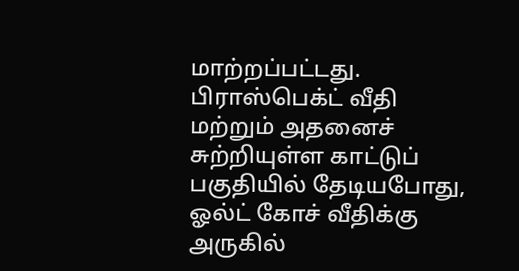மாற்றப்பட்டது. பிராஸ்பெக்ட் வீதி மற்றும் அதனைச் சுற்றியுள்ள காட்டுப் பகுதியில் தேடியபோது, ஓல்ட் கோச் வீதிக்கு அருகில்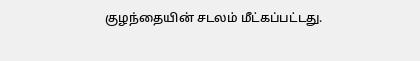குழந்தையின் சடலம் மீட்கப்பட்டது.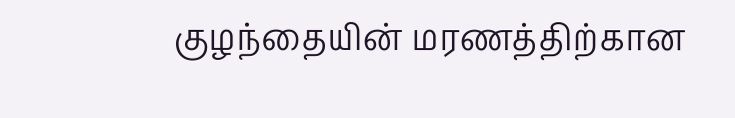குழந்தையின் மரணத்திற்கான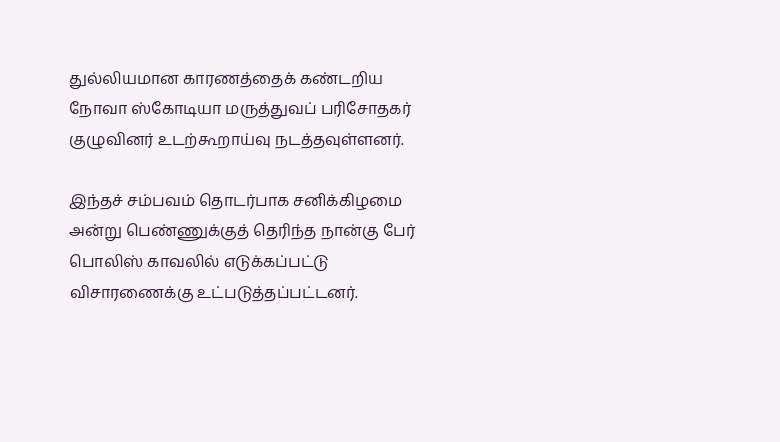துல்லியமான காரணத்தைக் கண்டறிய நோவா ஸ்கோடியா மருத்துவப் பரிசோதகர் குழுவினர் உடற்கூறாய்வு நடத்தவுள்ளனர்.

இந்தச் சம்பவம் தொடர்பாக சனிக்கிழமை அன்று பெண்ணுக்குத் தெரிந்த நான்கு பேர் பொலிஸ் காவலில் எடுக்கப்பட்டு விசாரணைக்கு உட்படுத்தப்பட்டனர்.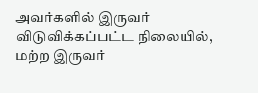அவர்களில் இருவர் விடுவிக்கப்பட்ட நிலையில், மற்ற இருவர்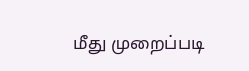மீது முறைப்படி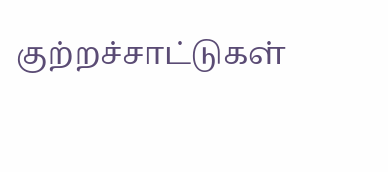குற்றச்சாட்டுகள்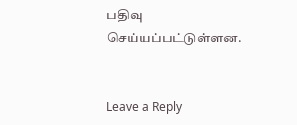பதிவு செய்யப்பட்டுள்ளன.


Leave a Reply